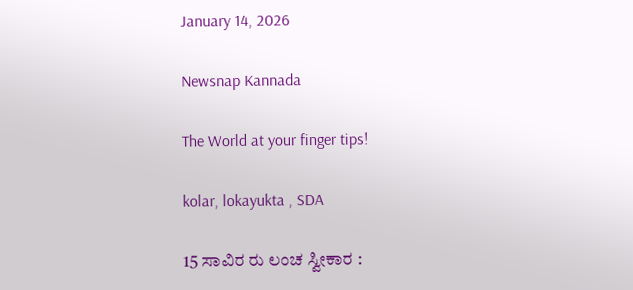January 14, 2026

Newsnap Kannada

The World at your finger tips!

kolar, lokayukta , SDA

15 ಸಾವಿರ ರು ಲಂಚ ಸ್ವೀಕಾರ :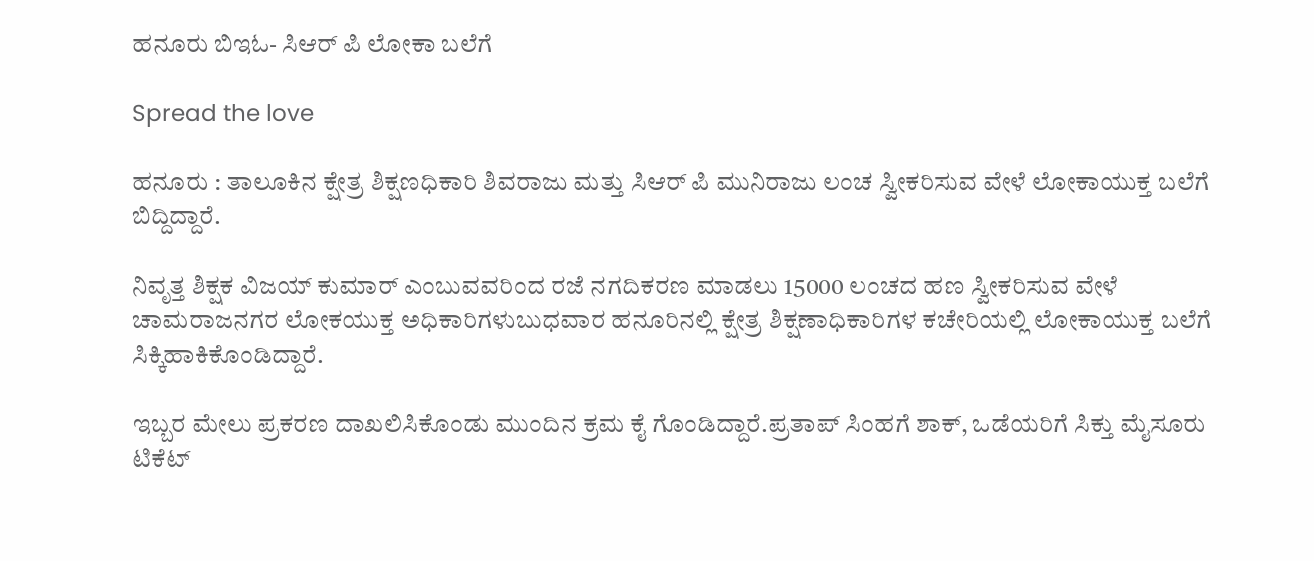ಹನೂರು ಬಿಇಓ- ಸಿಆರ್ ಪಿ ಲೋಕಾ ಬಲೆಗೆ

Spread the love

ಹನೂರು : ತಾಲೂಕಿನ ಕ್ಷೇತ್ರ ಶಿಕ್ಷಣಧಿಕಾರಿ ಶಿವರಾಜು ಮತ್ತು ಸಿಆರ್ ಪಿ ಮುನಿರಾಜು ಲಂಚ ಸ್ವೀಕರಿಸುವ ವೇಳೆ ಲೋಕಾಯುಕ್ತ ಬಲೆಗೆ ಬಿದ್ದಿದ್ದಾರೆ.

ನಿವೃತ್ತ ಶಿಕ್ಷಕ ವಿಜಯ್ ಕುಮಾರ್ ಎಂಬುವವರಿಂದ ರಜೆ ನಗದಿಕರಣ ಮಾಡಲು 15000 ಲಂಚದ ಹಣ ಸ್ವೀಕರಿಸುವ ವೇಳೆ ಚಾಮರಾಜನಗರ ಲೋಕಯುಕ್ತ ಅಧಿಕಾರಿಗಳುಬುಧವಾರ ಹನೂರಿನಲ್ಲಿ ಕ್ಷೇತ್ರ ಶಿಕ್ಷಣಾಧಿಕಾರಿಗಳ ಕಚೇರಿಯಲ್ಲಿ ಲೋಕಾಯುಕ್ತ ಬಲೆಗೆ ಸಿಕ್ಕಿಹಾಕಿಕೊಂಡಿದ್ದಾರೆ.

ಇಬ್ಬರ ಮೇಲು ಪ್ರಕರಣ ದಾಖಲಿಸಿಕೊಂಡು ಮುಂದಿನ ಕ್ರಮ ಕೈ ಗೊಂಡಿದ್ದಾರೆ.ಪ್ರತಾಪ್‌ ಸಿಂಹಗೆ‌ ಶಾಕ್‌, ಒಡೆಯರಿಗೆ ಸಿಕ್ತು ಮೈಸೂರು ಟಿಕೆಟ್‌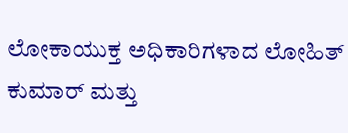ಲೋಕಾಯುಕ್ತ ಅಧಿಕಾರಿಗಳಾದ ಲೋಹಿತ್ ಕುಮಾರ್ ಮತ್ತು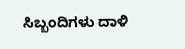ಸಿಬ್ಬಂದಿಗಳು ದಾಳಿ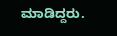ಮಾಡಿದ್ದರು.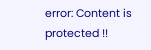error: Content is protected !!